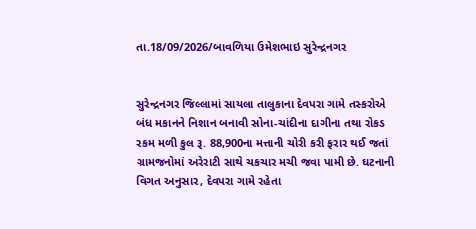તા.18/09/2026/બાવળિયા ઉમેશભાઇ સુરેન્દ્રનગર


સુરેન્દ્રનગર જિલ્લામાં સાયલા તાલુકાના દેવપરા ગામે તસ્કરોએ બંધ મકાનને નિશાન બનાવી સોના-ચાંદીના દાગીના તથા રોકડ રકમ મળી કુલ રૂ. 88,900ના મત્તાની ચોરી કરી ફરાર થઈ જતાં ગ્રામજનોમાં અરેરાટી સાથે ચકચાર મચી જવા પામી છે. ઘટનાની વિગત અનુસાર, દેવપરા ગામે રહેતા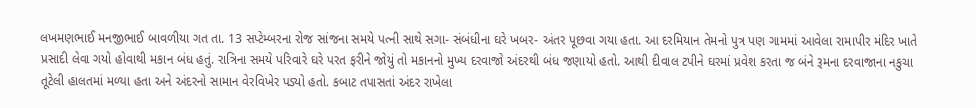લખમણભાઈ મનજીભાઈ બાવળીયા ગત તા. 13 સપ્ટેમ્બરના રોજ સાંજના સમયે પત્ની સાથે સગા- સંબંધીના ઘરે ખબર- અંતર પૂછવા ગયા હતા. આ દરમિયાન તેમનો પુત્ર પણ ગામમાં આવેલા રામાપીર મંદિર ખાતે પ્રસાદી લેવા ગયો હોવાથી મકાન બંધ હતું. રાત્રિના સમયે પરિવારે ઘરે પરત ફરીને જોયું તો મકાનનો મુખ્ય દરવાજો અંદરથી બંધ જણાયો હતો. આથી દીવાલ ટપીને ઘરમાં પ્રવેશ કરતા જ બંને રૂમના દરવાજાના નકુચા તૂટેલી હાલતમાં મળ્યા હતા અને અંદરનો સામાન વેરવિખેર પડ્યો હતો. કબાટ તપાસતાં અંદર રાખેલા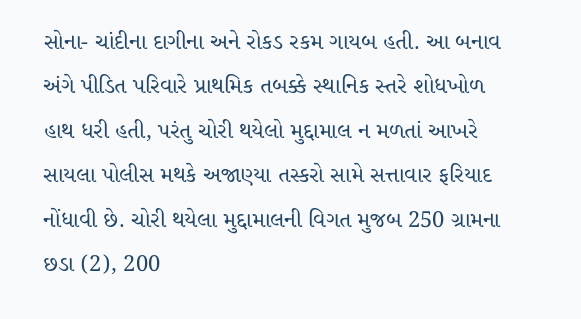સોના- ચાંદીના દાગીના અને રોકડ રકમ ગાયબ હતી. આ બનાવ અંગે પીડિત પરિવારે પ્રાથમિક તબક્કે સ્થાનિક સ્તરે શોધખોળ હાથ ધરી હતી, પરંતુ ચોરી થયેલો મુદ્દામાલ ન મળતાં આખરે સાયલા પોલીસ મથકે અજાણ્યા તસ્કરો સામે સત્તાવાર ફરિયાદ નોંધાવી છે. ચોરી થયેલા મુદ્દામાલની વિગત મુજબ 250 ગ્રામના છડા (2), 200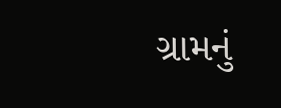ગ્રામનું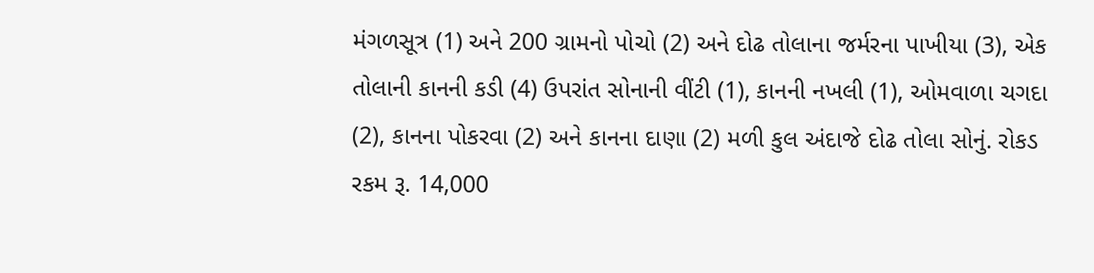મંગળસૂત્ર (1) અને 200 ગ્રામનો પોચો (2) અને દોઢ તોલાના જર્મરના પાખીયા (3), એક તોલાની કાનની કડી (4) ઉપરાંત સોનાની વીંટી (1), કાનની નખલી (1), ઓમવાળા ચગદા (2), કાનના પોકરવા (2) અને કાનના દાણા (2) મળી કુલ અંદાજે દોઢ તોલા સોનું. રોકડ રકમ રૂ. 14,000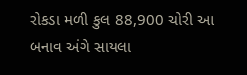રોકડા મળી કુલ 88,900 ચોરી આ બનાવ અંગે સાયલા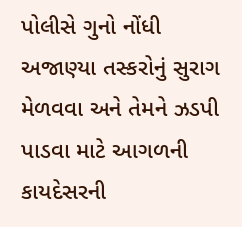પોલીસે ગુનો નોંધી અજાણ્યા તસ્કરોનું સુરાગ મેળવવા અને તેમને ઝડપી પાડવા માટે આગળની કાયદેસરની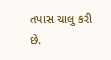તપાસ ચાલુ કરી છે.